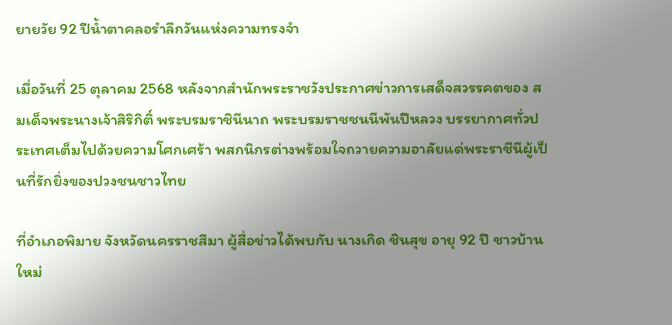ยายวัย 92 ปีน้ำตาคลอรำลึกวันแห่งความทรงจำ

เมื่อวันที่ 25 ตุลาคม 2568 หลังจากสำนักพระราชวังประกาศข่าวการเสด็จสวรรคตของ สมเด็จพระนางเจ้าสิริกิติ์ พระบรมราชินีนาถ พระบรมราชชนนีพันปีหลวง บรรยากาศทั่วประเทศเต็มไปด้วยความโศกเศร้า พสกนิกรต่างพร้อมใจถวายความอาลัยแด่พระราชีนีผู้เป็นที่รักยิ่งของปวงชนชาวไทย

ที่อำเภอพิมาย จังหวัดนครราชสีมา ผู้สื่อข่าวได้พบกับ นางเกิด ชินสุข อายุ 92 ปี ชาวบ้านใหม่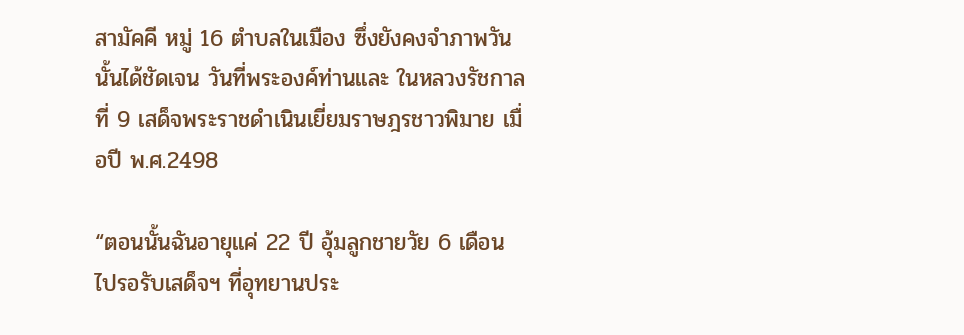สามัคคี หมู่ 16 ตำบลในเมือง ซึ่งยังคงจำภาพวันนั้นได้ชัดเจน วันที่พระองค์ท่านและ ในหลวงรัชกาลที่ 9 เสด็จพระราชดำเนินเยี่ยมราษฎรชาวพิมาย เมื่อปี พ.ศ.2498

“ตอนนั้นฉันอายุแค่ 22 ปี อุ้มลูกชายวัย 6 เดือน ไปรอรับเสด็จฯ ที่อุทยานประ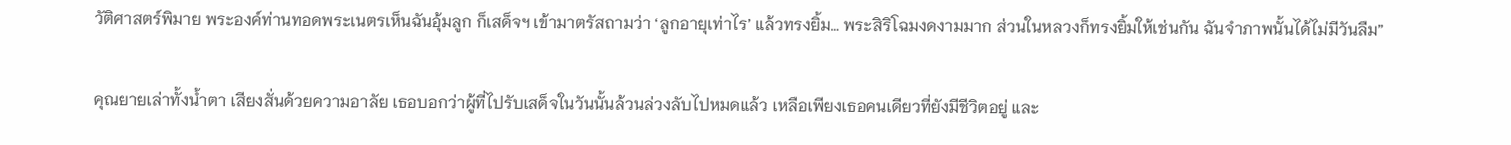วัติศาสตร์พิมาย พระองค์ท่านทอดพระเนตรเห็นฉันอุ้มลูก ก็เสด็จฯ เข้ามาตรัสถามว่า ‘ลูกอายุเท่าไร’ แล้วทรงยิ้ม… พระสิริโฉมงดงามมาก ส่วนในหลวงก็ทรงยิ้มให้เช่นกัน ฉันจำภาพนั้นได้ไม่มีวันลืม”

คุณยายเล่าทั้งน้ำตา เสียงสั่นด้วยความอาลัย เธอบอกว่าผู้ที่ไปรับเสด็จในวันนั้นล้วนล่วงลับไปหมดแล้ว เหลือเพียงเธอคนเดียวที่ยังมีชีวิตอยู่ และ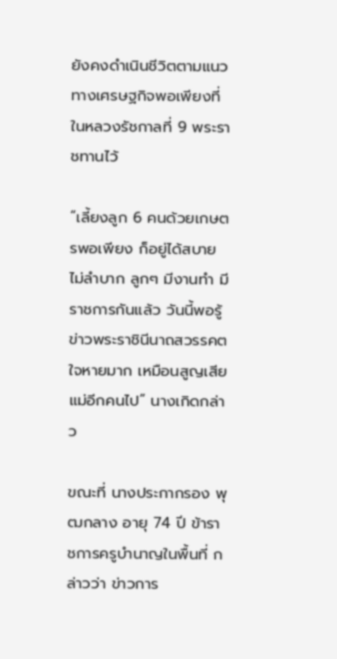ยังคงดำเนินชีวิตตามแนวทางเศรษฐกิจพอเพียงที่ในหลวงรัชกาลที่ 9 พระราชทานไว้

“เลี้ยงลูก 6 คนด้วยเกษตรพอเพียง ก็อยู่ได้สบาย ไม่ลำบาก ลูกๆ มีงานทำ มีราชการกันแล้ว วันนี้พอรู้ข่าวพระราชินีนาถสวรรคต ใจหายมาก เหมือนสูญเสียแม่อีกคนไป” นางเกิดกล่าว

ขณะที่ นางประกากรอง พุฒกลาง อายุ 74 ปี ข้าราชการครูบำนาญในพื้นที่ กล่าวว่า ข่าวการ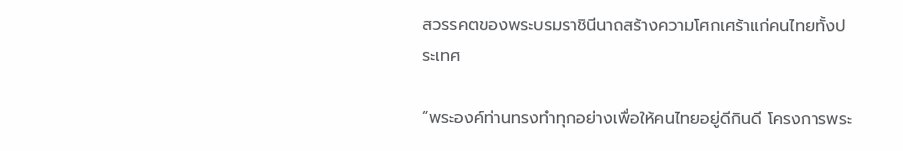สวรรคตของพระบรมราชินีนาถสร้างความโศกเศร้าแก่คนไทยทั้งประเทศ

“พระองค์ท่านทรงทำทุกอย่างเพื่อให้คนไทยอยู่ดีกินดี โครงการพระ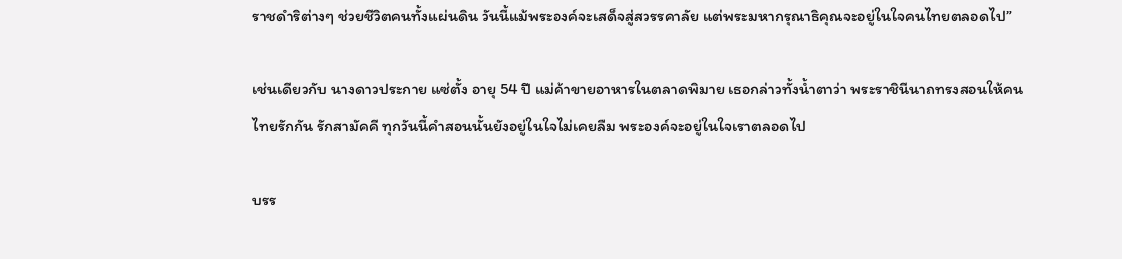ราชดำริต่างๆ ช่วยชีวิตคนทั้งแผ่นดิน วันนี้แม้พระองค์จะเสด็จสู่สวรรคาลัย แต่พระมหากรุณาธิคุณจะอยู่ในใจคนไทยตลอดไป”

เช่นเดียวกับ นางดาวประกาย แซ่ตั้ง อายุ 54 ปี แม่ค้าขายอาหารในตลาดพิมาย เธอกล่าวทั้งน้ำตาว่า พระราชินีนาถทรงสอนให้คนไทยรักกัน รักสามัคคี ทุกวันนี้คำสอนนั้นยังอยู่ในใจไม่เคยลืม พระองค์จะอยู่ในใจเราตลอดไป

บรร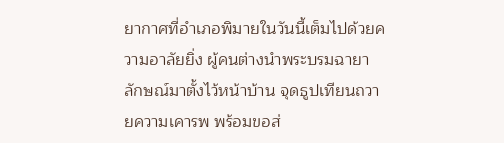ยากาศที่อำเภอพิมายในวันนี้เต็มไปด้วยความอาลัยยิ่ง ผู้คนต่างนำพระบรมฉายาลักษณ์มาตั้งไว้หน้าบ้าน จุดธูปเทียนถวายความเคารพ พร้อมขอส่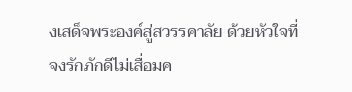งเสด็จพระองค์สู่สวรรคาลัย ด้วยหัวใจที่จงรักภักดีไม่เสื่อมค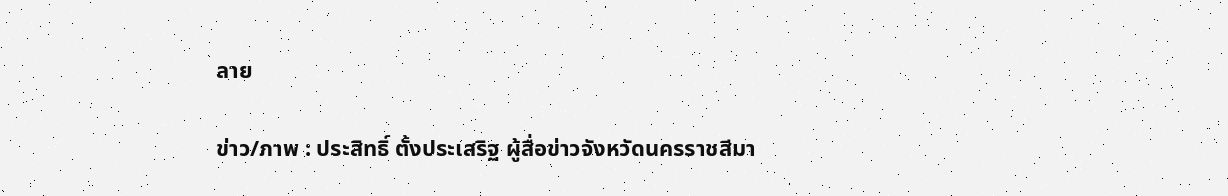ลาย

ข่าว/ภาพ : ประสิทธิ์ ตั้งประเสริฐ ผู้สื่อข่าวจังหวัดนครราชสีมา